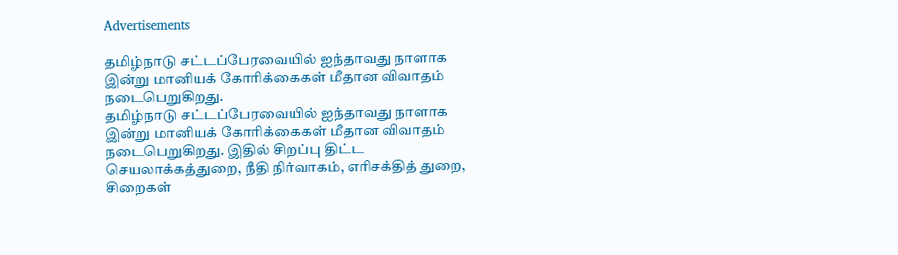Advertisements

தமிழ்நாடு சட்டப்பேரவையில் ஐந்தாவது நாளாக இன்று மானியக் கோரிக்கைகள் மீதான விவாதம் நடைபெறுகிறது.
தமிழ்நாடு சட்டப்பேரவையில் ஐந்தாவது நாளாக இன்று மானியக் கோரிக்கைகள் மீதான விவாதம் நடைபெறுகிறது. இதில் சிறப்பு திட்ட செயலாக்கத்துறை, நீதி நிர்வாகம், எரிசக்தித் துறை, சிறைகள்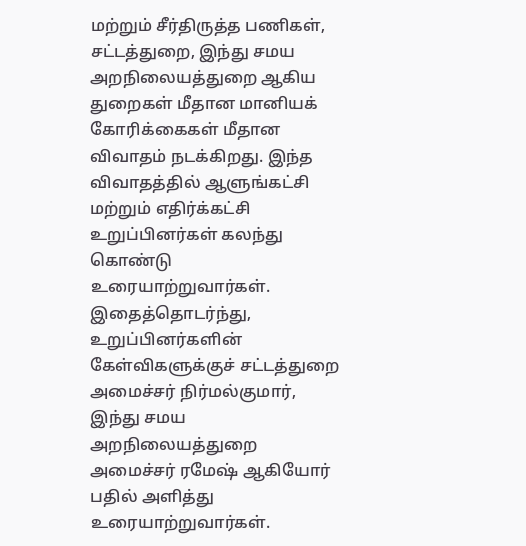மற்றும் சீர்திருத்த பணிகள், சட்டத்துறை, இந்து சமய அறநிலையத்துறை ஆகிய துறைகள் மீதான மானியக் கோரிக்கைகள் மீதான விவாதம் நடக்கிறது. இந்த விவாதத்தில் ஆளுங்கட்சி மற்றும் எதிர்க்கட்சி உறுப்பினர்கள் கலந்து கொண்டு உரையாற்றுவார்கள்.
இதைத்தொடர்ந்து, உறுப்பினர்களின் கேள்விகளுக்குச் சட்டத்துறை அமைச்சர் நிர்மல்குமார், இந்து சமய அறநிலையத்துறை அமைச்சர் ரமேஷ் ஆகியோர் பதில் அளித்து உரையாற்றுவார்கள்.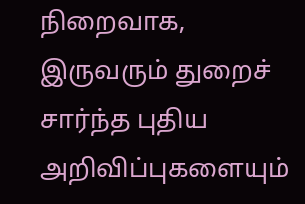நிறைவாக, இருவரும் துறைச் சார்ந்த புதிய அறிவிப்புகளையும்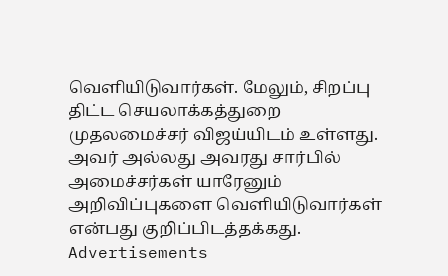வெளியிடுவார்கள். மேலும், சிறப்பு திட்ட செயலாக்கத்துறை முதலமைச்சர் விஜய்யிடம் உள்ளது. அவர் அல்லது அவரது சார்பில் அமைச்சர்கள் யாரேனும் அறிவிப்புகளை வெளியிடுவார்கள் என்பது குறிப்பிடத்தக்கது.
Advertisements